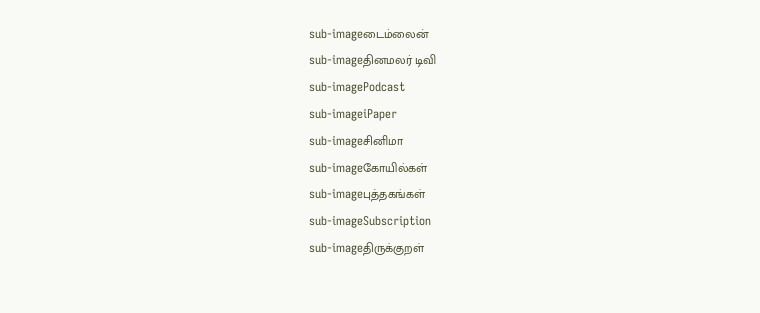sub-imageடைம்லைன்
sub-imageதினமலர் டிவி
sub-imagePodcast
sub-imageiPaper
sub-imageசினிமா
sub-imageகோயில்கள்
sub-imageபுத்தகங்கள்
sub-imageSubscription
sub-imageதிருக்குறள்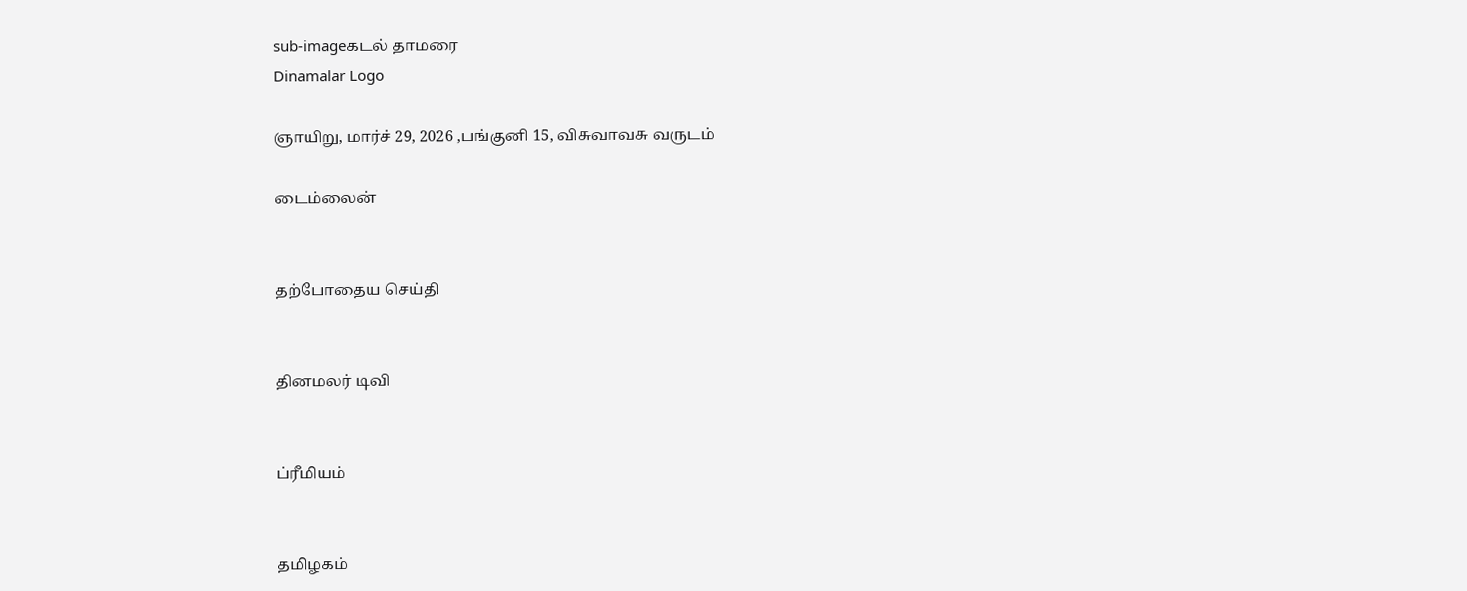sub-imageகடல் தாமரை
Dinamalar Logo

ஞாயிறு, மார்ச் 29, 2026 ,பங்குனி 15, விசுவாவசு வருடம்

டைம்லைன்


தற்போதைய செய்தி


தினமலர் டிவி


ப்ரீமியம்


தமிழகம்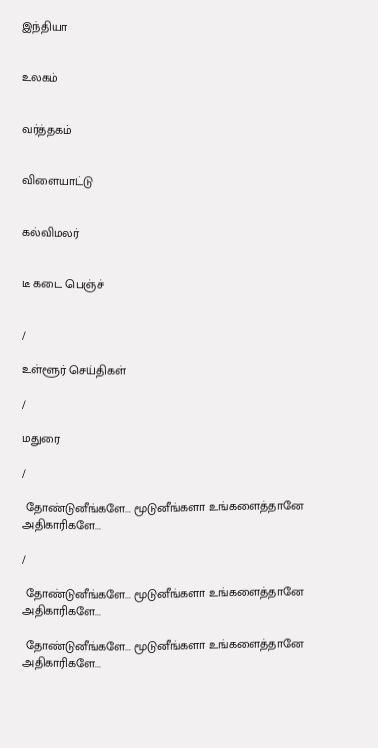இந்தியா


உலகம்


வர்த்தகம்


விளையாட்டு


கல்விமலர்


டீ கடை பெஞ்ச்


/

உள்ளூர் செய்திகள்

/

மதுரை

/

 தோண்டுனீங்களே... மூடுனீங்களா உங்களைத்தானே அதிகாரிகளே...

/

 தோண்டுனீங்களே... மூடுனீங்களா உங்களைத்தானே அதிகாரிகளே...

 தோண்டுனீங்களே... மூடுனீங்களா உங்களைத்தானே அதிகாரிகளே...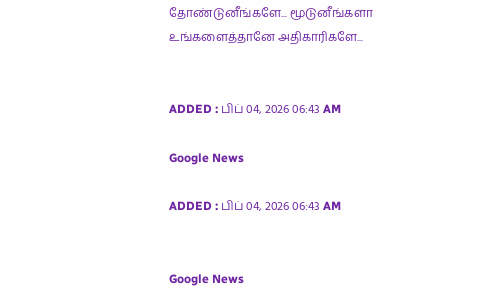தோண்டுனீங்களே... மூடுனீங்களா உங்களைத்தானே அதிகாரிகளே...


ADDED : பிப் 04, 2026 06:43 AM

Google News

ADDED : பிப் 04, 2026 06:43 AM


Google News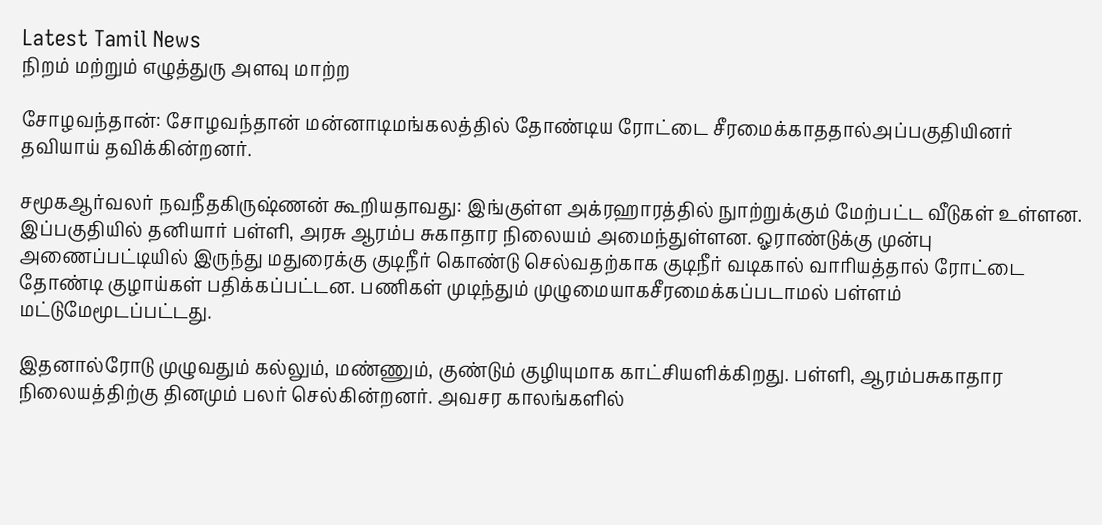Latest Tamil News
நிறம் மற்றும் எழுத்துரு அளவு மாற்ற

சோழவந்தான்: சோழவந்தான் மன்னாடிமங்கலத்தில் தோண்டிய ரோட்டை சீரமைக்காததால்அப்பகுதியினர் தவியாய் தவிக்கின்றனர்.

சமூகஆர்வலர் நவநீதகிருஷ்ணன் கூறியதாவது: இங்குள்ள அக்ரஹாரத்தில் நுாற்றுக்கும் மேற்பட்ட வீடுகள் உள்ளன. இப்பகுதியில் தனியார் பள்ளி, அரசு ஆரம்ப சுகாதார நிலையம் அமைந்துள்ளன. ஓராண்டுக்கு முன்பு அணைப்பட்டியில் இருந்து மதுரைக்கு குடிநீர் கொண்டு செல்வதற்காக குடிநீர் வடிகால் வாரியத்தால் ரோட்டை தோண்டி குழாய்கள் பதிக்கப்பட்டன. பணிகள் முடிந்தும் முழுமையாகசீரமைக்கப்படாமல் பள்ளம் மட்டுமேமூடப்பட்டது.

இதனால்ரோடு முழுவதும் கல்லும், மண்ணும், குண்டும் குழியுமாக காட்சியளிக்கிறது. பள்ளி, ஆரம்பசுகாதார நிலையத்திற்கு தினமும் பலர் செல்கின்றனர். அவசர காலங்களில்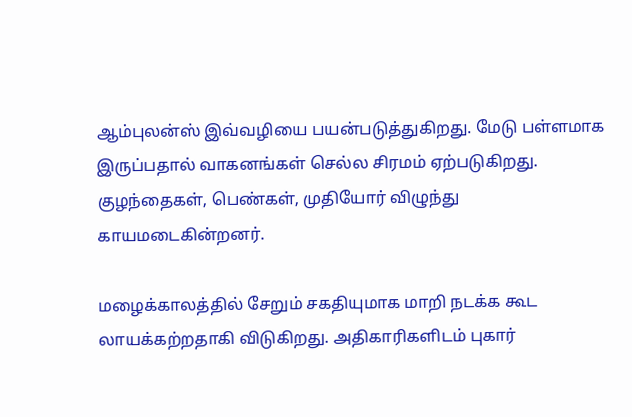ஆம்புலன்ஸ் இவ்வழியை பயன்படுத்துகிறது. மேடு பள்ளமாக இருப்பதால் வாகனங்கள் செல்ல சிரமம் ஏற்படுகிறது. குழந்தைகள், பெண்கள், முதியோர் விழுந்து காயமடைகின்றனர்.

மழைக்காலத்தில் சேறும் சகதியுமாக மாறி நடக்க கூட லாயக்கற்றதாகி விடுகிறது. அதிகாரிகளிடம் புகார்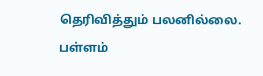தெரிவித்தும் பலனில்லை. பள்ளம்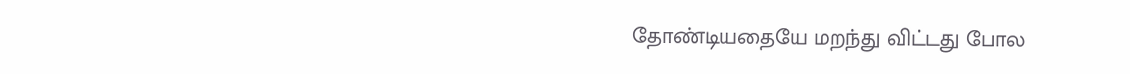தோண்டியதையே மறந்து விட்டது போல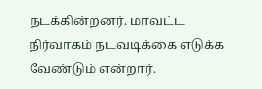நடக்கின்றனர். மாவட்ட நிர்வாகம் நடவடிக்கை எடுக்க வேண்டும் என்றார்.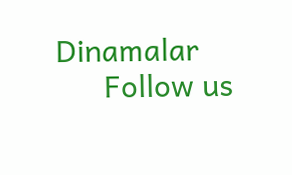Dinamalar
      Follow us